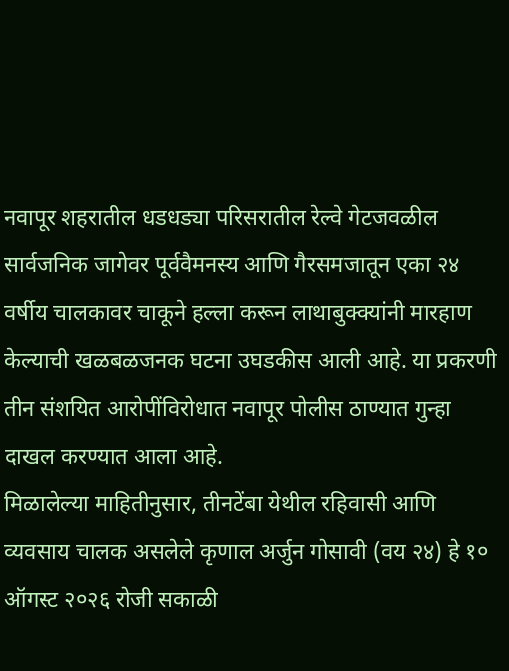नवापूर शहरातील धडधड्या परिसरातील रेल्वे गेटजवळील सार्वजनिक जागेवर पूर्ववैमनस्य आणि गैरसमजातून एका २४ वर्षीय चालकावर चाकूने हल्ला करून लाथाबुक्क्यांनी मारहाण केल्याची खळबळजनक घटना उघडकीस आली आहे. या प्रकरणी तीन संशयित आरोपींविरोधात नवापूर पोलीस ठाण्यात गुन्हा दाखल करण्यात आला आहे.
मिळालेल्या माहितीनुसार, तीनटेंबा येथील रहिवासी आणि व्यवसाय चालक असलेले कृणाल अर्जुन गोसावी (वय २४) हे १० ऑगस्ट २०२६ रोजी सकाळी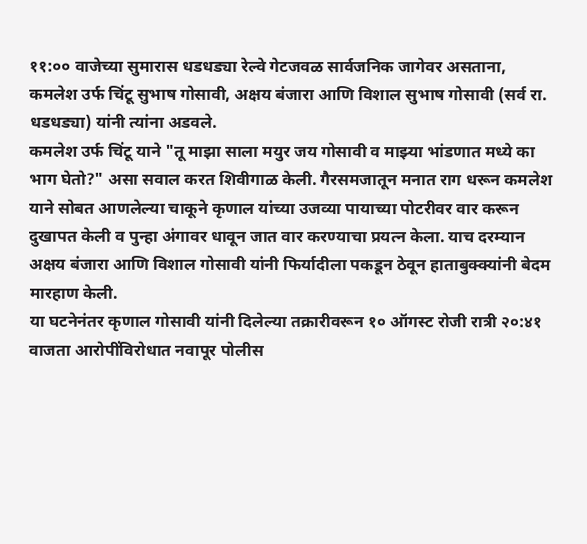११:०० वाजेच्या सुमारास धडधड्या रेल्वे गेटजवळ सार्वजनिक जागेवर असताना, कमलेश उर्फ चिंटू सुभाष गोसावी, अक्षय बंजारा आणि विशाल सुभाष गोसावी (सर्व रा. धडधड्या) यांनी त्यांना अडवले.
कमलेश उर्फ चिंटू याने "तू माझा साला मयुर जय गोसावी व माझ्या भांडणात मध्ये का भाग घेतो?" असा सवाल करत शिवीगाळ केली. गैरसमजातून मनात राग धरून कमलेश याने सोबत आणलेल्या चाकूने कृणाल यांच्या उजव्या पायाच्या पोटरीवर वार करून दुखापत केली व पुन्हा अंगावर धावून जात वार करण्याचा प्रयत्न केला. याच दरम्यान अक्षय बंजारा आणि विशाल गोसावी यांनी फिर्यादीला पकडून ठेवून हाताबुक्क्यांनी बेदम मारहाण केली.
या घटनेनंतर कृणाल गोसावी यांनी दिलेल्या तक्रारीवरून १० ऑगस्ट रोजी रात्री २०:४१ वाजता आरोपींविरोधात नवापूर पोलीस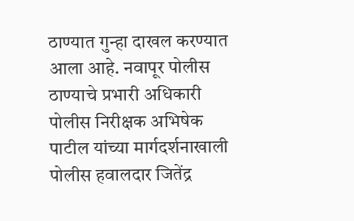ठाण्यात गुन्हा दाखल करण्यात आला आहे. नवापूर पोलीस ठाण्याचे प्रभारी अधिकारी पोलीस निरीक्षक अभिषेक पाटील यांच्या मार्गदर्शनाखाली पोलीस हवालदार जितेंद्र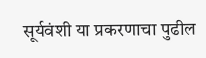सूर्यवंशी या प्रकरणाचा पुढील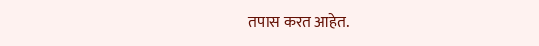तपास करत आहेत.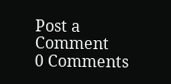Post a Comment
0 Comments